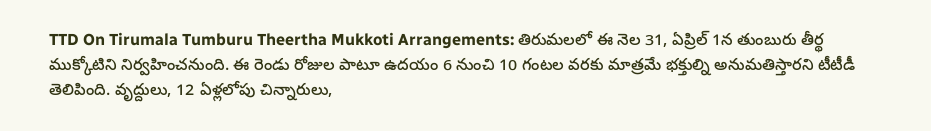TTD On Tirumala Tumburu Theertha Mukkoti Arrangements: తిరుమలలో ఈ నెల 31, ఏప్రిల్ 1న తుంబురు తీర్థ ముక్కోటిని నిర్వహించనుంది. ఈ రెండు రోజుల పాటూ ఉదయం 6 నుంచి 10 గంటల వరకు మాత్రమే భక్తుల్ని అనుమతిస్తారని టీటీడీ తెలిపింది. వృద్దులు, 12 ఏళ్లలోపు చిన్నారులు,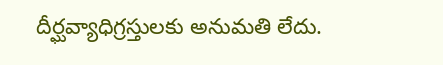దీర్ఘవ్యాధిగ్రస్తులకు అనుమతి లేదు.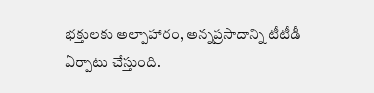భక్తులకు అల్పాహారం, అన్నప్రసాదాన్ని టీటీడీ ఏర్పాటు చేస్తుంది.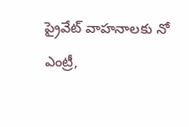ప్రైవేట్ వాహనాలకు నో ఎంట్రీ,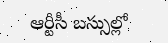ఆర్టీసీ బస్సుల్లో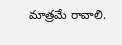మాత్రమే రావాలి.